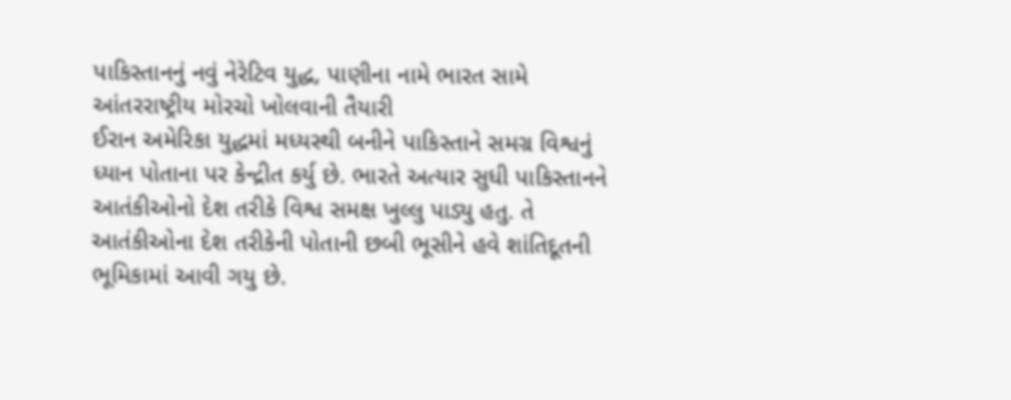પાકિસ્તાનનું નવું નેરેટિવ યુદ્ધ, પાણીના નામે ભારત સામે આંતરરાષ્ટ્રીય મોરચો ખોલવાની તૈયારી
ઈરાન અમેરિકા યુદ્ધમાં મધ્યસ્થી બનીને પાકિસ્તાને સમગ્ર વિશ્વનું ધ્યાન પોતાના પર કેન્દ્રીત કર્યુ છે. ભારતે અત્યાર સુધી પાકિસ્તાનને આતંકીઓનો દેશ તરીકે વિશ્વ સમક્ષ ખુલ્લુ પાડ્યુ હતુ. તે આતંકીઓના દેશ તરીકેની પોતાની છબી ભૂસીને હવે શાંતિદૂતની ભૂમિકામાં આવી ગયુ છે.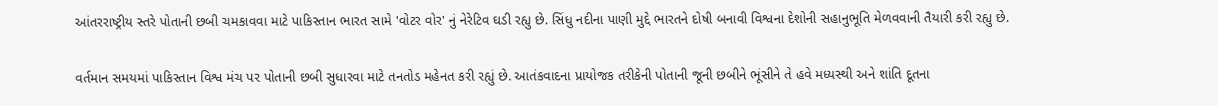આંતરરાષ્ટ્રીય સ્તરે પોતાની છબી ચમકાવવા માટે પાકિસ્તાન ભારત સામે 'વોટર વોર' નું નેરેટિવ ઘડી રહ્યુ છે. સિંધુ નદીના પાણી મુદ્દે ભારતને દોષી બનાવી વિશ્વના દેશોની સહાનુભૂતિ મેળવવાની તૈયારી કરી રહ્યુ છે.

વર્તમાન સમયમાં પાકિસ્તાન વિશ્વ મંચ પર પોતાની છબી સુધારવા માટે તનતોડ મહેનત કરી રહ્યું છે. આતંકવાદના પ્રાયોજક તરીકેની પોતાની જૂની છબીને ભૂંસીને તે હવે મધ્યસ્થી અને શાંતિ દૂતના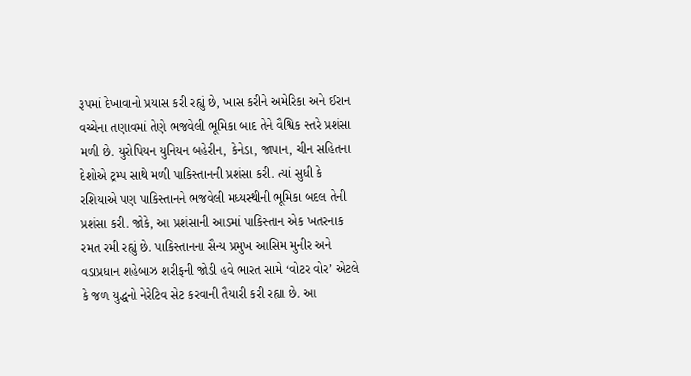રૂપમાં દેખાવાનો પ્રયાસ કરી રહ્યું છે, ખાસ કરીને અમેરિકા અને ઈરાન વચ્ચેના તણાવમાં તેણે ભજવેલી ભૂમિકા બાદ તેને વૈશ્વિક સ્તરે પ્રશંસા મળી છે. યુરોપિયન યુનિયન બહેરીન, કેનેડા, જાપાન, ચીન સહિતના દેશોએ ટ્રમ્પ સાથે મળી પાકિસ્તાનની પ્રશંસા કરી. ત્યાં સુધી કે રશિયાએ પણ પાકિસ્તાનને ભજવેલી મધ્યસ્થીની ભૂમિકા બદલ તેની પ્રશંસા કરી. જોકે, આ પ્રશંસાની આડમાં પાકિસ્તાન એક ખતરનાક રમત રમી રહ્યું છે. પાકિસ્તાનના સૈન્ય પ્રમુખ આસિમ મુનીર અને વડાપ્રધાન શહેબાઝ શરીફની જોડી હવે ભારત સામે ‘વોટર વોર’ એટલે કે જળ યુદ્ધનો નેરેટિવ સેટ કરવાની તૈયારી કરી રહ્યા છે. આ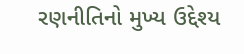રણનીતિનો મુખ્ય ઉદ્દેશ્ય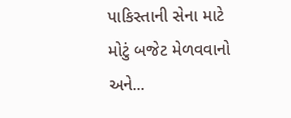પાકિસ્તાની સેના માટે મોટું બજેટ મેળવવાનો અને...